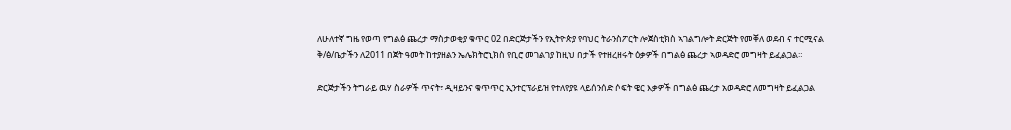ለሁለተኛ ግዜ የወጣ የግልፅ ጨረታ ማስታወቂያ ቁጥር 02 በድርጅታችን የኢትዮጵያ የባህር ትራንስፖርት ሎጀስቲክስ ኣገልግሎት ድርጅት የመቐለ ወደብ ና ተርሚናል ቅ/ፅ/ቤታችን ለ2011 በጀት ዓመት ከተያዘልን ኤሌክትሮኒክስ የቢሮ መገልገያ ከዚህ በታች የተዘረዘሩት ዕቃዎች በግልፅ ጨረታ ኣወዳድሮ መግዛት ይፈልጋል።

ድርጅታችን ትግራይ ዉሃ ስራዎች ጥናት፣ ዲዛይንና ቁጥጥር ኢንተርፕራይዝ የተለየያዩ ላይሰንሰድ ሶፍት ዌር እቃዎች በግልፅ ጨረታ አወዳድሮ ለመግዛት ይፈልጋል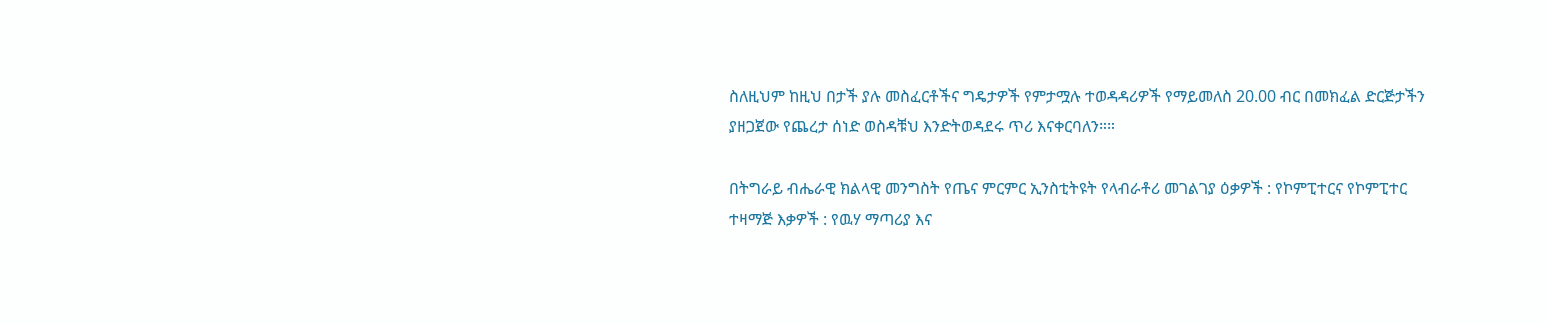ስለዚህም ከዚህ በታች ያሉ መስፈርቶችና ግዴታዎች የምታሟሉ ተወዳዳሪዎች የማይመለስ 20.00 ብር በመክፈል ድርጅታችን ያዘጋጀው የጨረታ ሰነድ ወስዳቹህ እንድትወዳደሩ ጥሪ እናቀርባለን።።

በትግራይ ብሔራዊ ክልላዊ መንግስት የጤና ምርምር ኢንስቲትዩት የላብራቶሪ መገልገያ ዕቃዎች : የኮምፒተርና የኮምፒተር ተዛማጅ እቃዎች : የዉሃ ማጣሪያ እና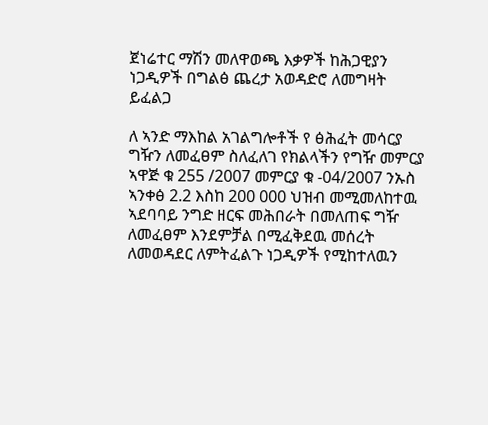ጀነሬተር ማሽን መለዋወጫ እቃዎች ከሕጋዊያን ነጋዲዎች በግልፅ ጨረታ አወዳድሮ ለመግዛት ይፈልጋ

ለ ኣንድ ማእከል አገልግሎቶች የ ፅሕፈት መሳርያ ግዥን ለመፈፀም ስለፈለገ የክልላችን የግዥ መምርያ ኣዋጅ ቁ 255 /2007 መምርያ ቁ -04/2007 ንኡስ ኣንቀፅ 2.2 እስከ 200 000 ህዝብ መሚመለከተዉ ኣደባባይ ንግድ ዘርፍ መሕበራት በመለጠፍ ግዥ ለመፈፀም እንደምቻል በሚፈቅደዉ መሰረት ለመወዳደር ለምትፈልጉ ነጋዲዎች የሚከተለዉን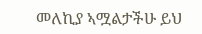መለኪያ ኣሟልታችሁ ይህ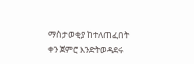ማስታወቂያ ከተለጠፈበት ቀን ጀምሮ እንድትወዳደሩ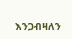እንጋብዛለን